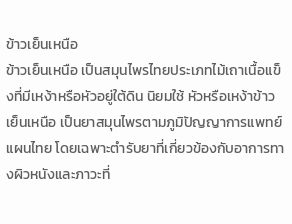ข้าวเย็นเหนือ
ข้าวเย็นเหนือ เป็นสมุนไพรไทยประเภทไม้เถาเนื้อแข็งที่มีเหง้าหรือหัวอยู่ใต้ดิน นิยมใช้ หัวหรือเหง้าข้าวเย็นเหนือ เป็นยาสมุนไพรตามภูมิปัญญาการแพทย์แผนไทย โดยเฉพาะตำรับยาที่เกี่ยวข้องกับอาการทางผิวหนังและภาวะที่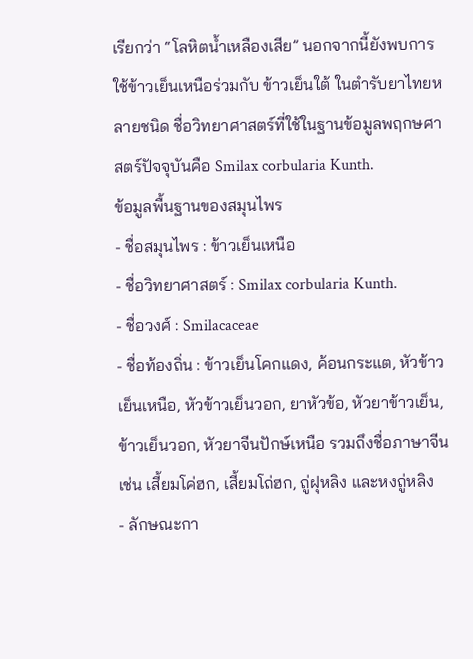เรียกว่า “โลหิตน้ำเหลืองเสีย” นอกจากนี้ยังพบการใช้ข้าวเย็นเหนือร่วมกับ ข้าวเย็นใต้ ในตำรับยาไทยหลายชนิด ชื่อวิทยาศาสตร์ที่ใช้ในฐานข้อมูลพฤกษศาสตร์ปัจจุบันคือ Smilax corbularia Kunth.
ข้อมูลพื้นฐานของสมุนไพร
- ชื่อสมุนไพร : ข้าวเย็นเหนือ
- ชื่อวิทยาศาสตร์ : Smilax corbularia Kunth.
- ชื่อวงศ์ : Smilacaceae
- ชื่อท้องถิ่น : ข้าวเย็นโคกแดง, ค้อนกระแต, หัวข้าวเย็นเหนือ, หัวข้าวเย็นวอก, ยาหัวข้อ, หัวยาข้าวเย็น, ข้าวเย็นวอก, หัวยาจีนปักษ์เหนือ รวมถึงชื่อภาษาจีน เช่น เสี้ยมโค่ฮก, เสี้ยมโถ่ฮก, ถู่ฝุหลิง และหงถู่หลิง
- ลักษณะกา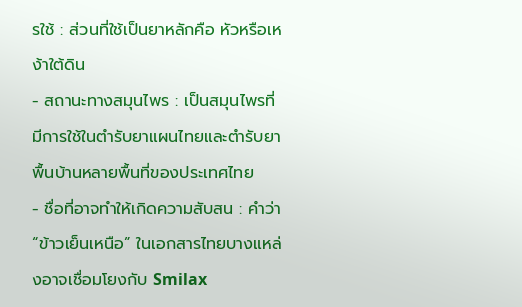รใช้ : ส่วนที่ใช้เป็นยาหลักคือ หัวหรือเหง้าใต้ดิน
- สถานะทางสมุนไพร : เป็นสมุนไพรที่มีการใช้ในตำรับยาแผนไทยและตำรับยาพื้นบ้านหลายพื้นที่ของประเทศไทย
- ชื่อที่อาจทำให้เกิดความสับสน : คำว่า “ข้าวเย็นเหนือ” ในเอกสารไทยบางแหล่งอาจเชื่อมโยงกับ Smilax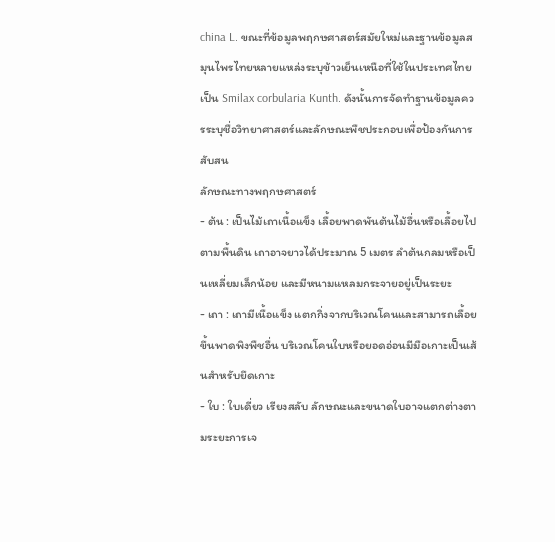china L. ขณะที่ข้อมูลพฤกษศาสตร์สมัยใหม่และฐานข้อมูลสมุนไพรไทยหลายแหล่งระบุข้าวเย็นเหนือที่ใช้ในประเทศไทยเป็น Smilax corbularia Kunth. ดังนั้นการจัดทำฐานข้อมูลควรระบุชื่อวิทยาศาสตร์และลักษณะพืชประกอบเพื่อป้องกันการสับสน
ลักษณะทางพฤกษศาสตร์
- ต้น : เป็นไม้เถาเนื้อแข็ง เลื้อยพาดพันต้นไม้อื่นหรือเลื้อยไปตามพื้นดิน เถาอาจยาวได้ประมาณ 5 เมตร ลำต้นกลมหรือเป็นเหลี่ยมเล็กน้อย และมีหนามแหลมกระจายอยู่เป็นระยะ
- เถา : เถามีเนื้อแข็ง แตกกิ่งจากบริเวณโคนและสามารถเลื้อยขึ้นพาดพิงพืชอื่น บริเวณโคนใบหรือยอดอ่อนมีมือเกาะเป็นเส้นสำหรับยึดเกาะ
- ใบ : ใบเดี่ยว เรียงสลับ ลักษณะและขนาดใบอาจแตกต่างตามระยะการเจ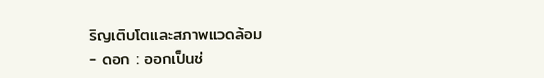ริญเติบโตและสภาพแวดล้อม
- ดอก : ออกเป็นช่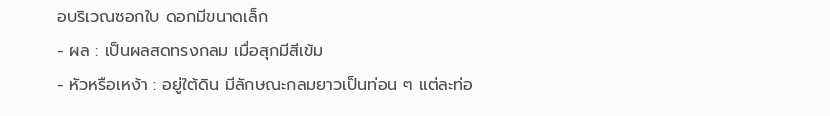อบริเวณซอกใบ ดอกมีขนาดเล็ก
- ผล : เป็นผลสดทรงกลม เมื่อสุกมีสีเข้ม
- หัวหรือเหง้า : อยู่ใต้ดิน มีลักษณะกลมยาวเป็นท่อน ๆ แต่ละท่อ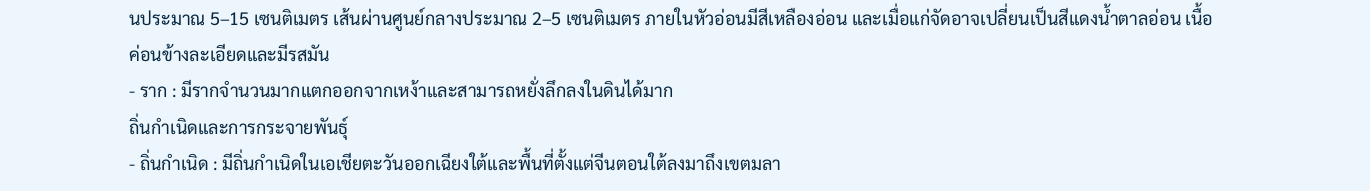นประมาณ 5–15 เซนติเมตร เส้นผ่านศูนย์กลางประมาณ 2–5 เซนติเมตร ภายในหัวอ่อนมีสีเหลืองอ่อน และเมื่อแก่จัดอาจเปลี่ยนเป็นสีแดงน้ำตาลอ่อน เนื้อค่อนข้างละเอียดและมีรสมัน
- ราก : มีรากจำนวนมากแตกออกจากเหง้าและสามารถหยั่งลึกลงในดินได้มาก
ถิ่นกำเนิดและการกระจายพันธุ์
- ถิ่นกำเนิด : มีถิ่นกำเนิดในเอเชียตะวันออกเฉียงใต้และพื้นที่ตั้งแต่จีนตอนใต้ลงมาถึงเขตมลา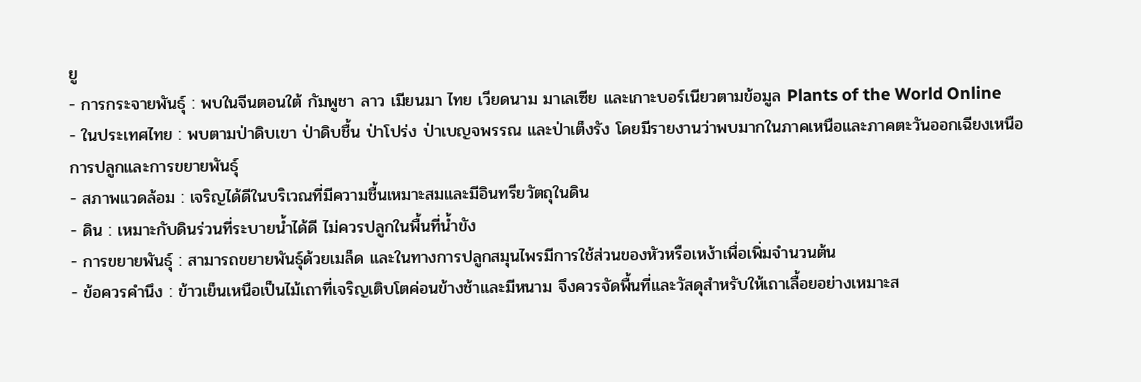ยู
- การกระจายพันธุ์ : พบในจีนตอนใต้ กัมพูชา ลาว เมียนมา ไทย เวียดนาม มาเลเซีย และเกาะบอร์เนียวตามข้อมูล Plants of the World Online
- ในประเทศไทย : พบตามป่าดิบเขา ป่าดิบชื้น ป่าโปร่ง ป่าเบญจพรรณ และป่าเต็งรัง โดยมีรายงานว่าพบมากในภาคเหนือและภาคตะวันออกเฉียงเหนือ
การปลูกและการขยายพันธุ์
- สภาพแวดล้อม : เจริญได้ดีในบริเวณที่มีความชื้นเหมาะสมและมีอินทรียวัตถุในดิน
- ดิน : เหมาะกับดินร่วนที่ระบายน้ำได้ดี ไม่ควรปลูกในพื้นที่น้ำขัง
- การขยายพันธุ์ : สามารถขยายพันธุ์ด้วยเมล็ด และในทางการปลูกสมุนไพรมีการใช้ส่วนของหัวหรือเหง้าเพื่อเพิ่มจำนวนต้น
- ข้อควรคำนึง : ข้าวเย็นเหนือเป็นไม้เถาที่เจริญเติบโตค่อนข้างช้าและมีหนาม จึงควรจัดพื้นที่และวัสดุสำหรับให้เถาเลื้อยอย่างเหมาะส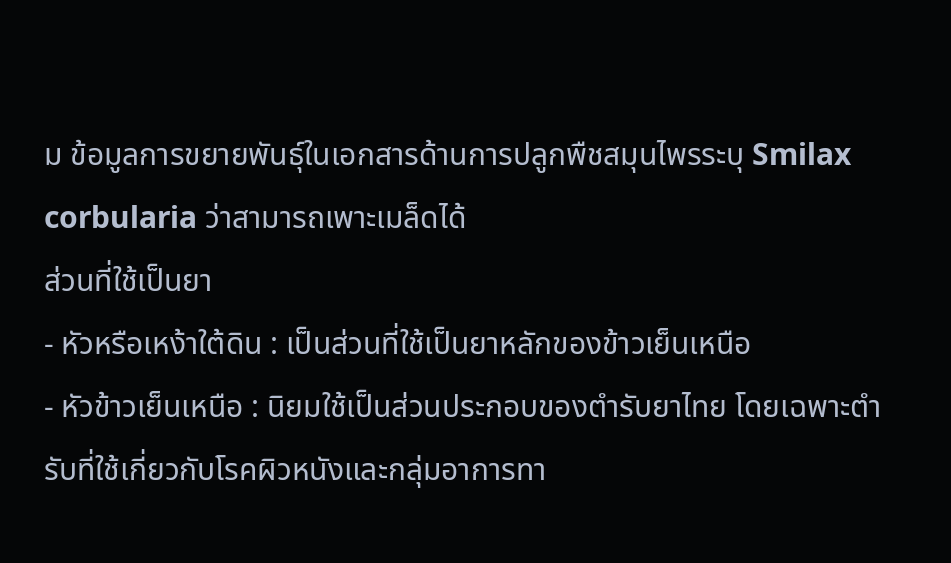ม ข้อมูลการขยายพันธุ์ในเอกสารด้านการปลูกพืชสมุนไพรระบุ Smilax corbularia ว่าสามารถเพาะเมล็ดได้
ส่วนที่ใช้เป็นยา
- หัวหรือเหง้าใต้ดิน : เป็นส่วนที่ใช้เป็นยาหลักของข้าวเย็นเหนือ
- หัวข้าวเย็นเหนือ : นิยมใช้เป็นส่วนประกอบของตำรับยาไทย โดยเฉพาะตำรับที่ใช้เกี่ยวกับโรคผิวหนังและกลุ่มอาการทา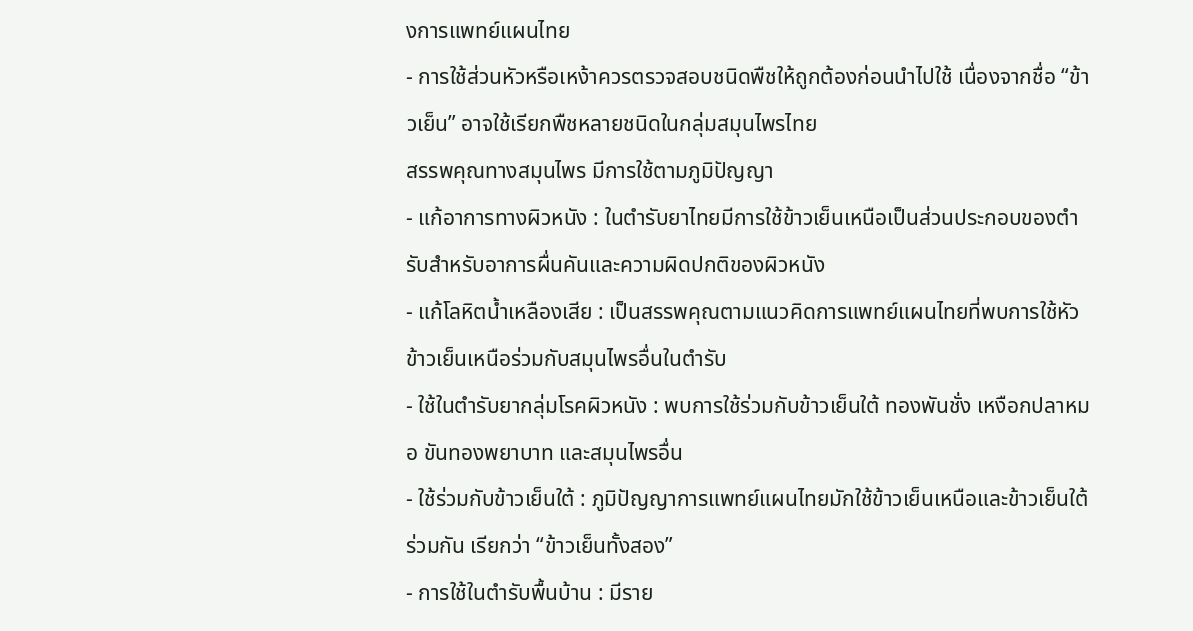งการแพทย์แผนไทย
- การใช้ส่วนหัวหรือเหง้าควรตรวจสอบชนิดพืชให้ถูกต้องก่อนนำไปใช้ เนื่องจากชื่อ “ข้าวเย็น” อาจใช้เรียกพืชหลายชนิดในกลุ่มสมุนไพรไทย
สรรพคุณทางสมุนไพร มีการใช้ตามภูมิปัญญา
- แก้อาการทางผิวหนัง : ในตำรับยาไทยมีการใช้ข้าวเย็นเหนือเป็นส่วนประกอบของตำรับสำหรับอาการผื่นคันและความผิดปกติของผิวหนัง
- แก้โลหิตน้ำเหลืองเสีย : เป็นสรรพคุณตามแนวคิดการแพทย์แผนไทยที่พบการใช้หัวข้าวเย็นเหนือร่วมกับสมุนไพรอื่นในตำรับ
- ใช้ในตำรับยากลุ่มโรคผิวหนัง : พบการใช้ร่วมกับข้าวเย็นใต้ ทองพันชั่ง เหงือกปลาหมอ ขันทองพยาบาท และสมุนไพรอื่น
- ใช้ร่วมกับข้าวเย็นใต้ : ภูมิปัญญาการแพทย์แผนไทยมักใช้ข้าวเย็นเหนือและข้าวเย็นใต้ร่วมกัน เรียกว่า “ข้าวเย็นทั้งสอง”
- การใช้ในตำรับพื้นบ้าน : มีราย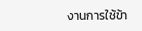งานการใช้ข้า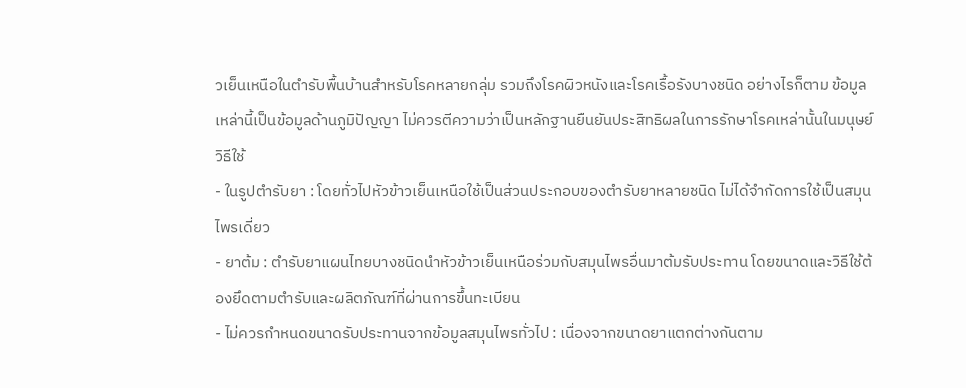วเย็นเหนือในตำรับพื้นบ้านสำหรับโรคหลายกลุ่ม รวมถึงโรคผิวหนังและโรคเรื้อรังบางชนิด อย่างไรก็ตาม ข้อมูลเหล่านี้เป็นข้อมูลด้านภูมิปัญญา ไม่ควรตีความว่าเป็นหลักฐานยืนยันประสิทธิผลในการรักษาโรคเหล่านั้นในมนุษย์
วิธีใช้
- ในรูปตำรับยา : โดยทั่วไปหัวข้าวเย็นเหนือใช้เป็นส่วนประกอบของตำรับยาหลายชนิด ไม่ได้จำกัดการใช้เป็นสมุนไพรเดี่ยว
- ยาต้ม : ตำรับยาแผนไทยบางชนิดนำหัวข้าวเย็นเหนือร่วมกับสมุนไพรอื่นมาต้มรับประทาน โดยขนาดและวิธีใช้ต้องยึดตามตำรับและผลิตภัณฑ์ที่ผ่านการขึ้นทะเบียน
- ไม่ควรกำหนดขนาดรับประทานจากข้อมูลสมุนไพรทั่วไป : เนื่องจากขนาดยาแตกต่างกันตาม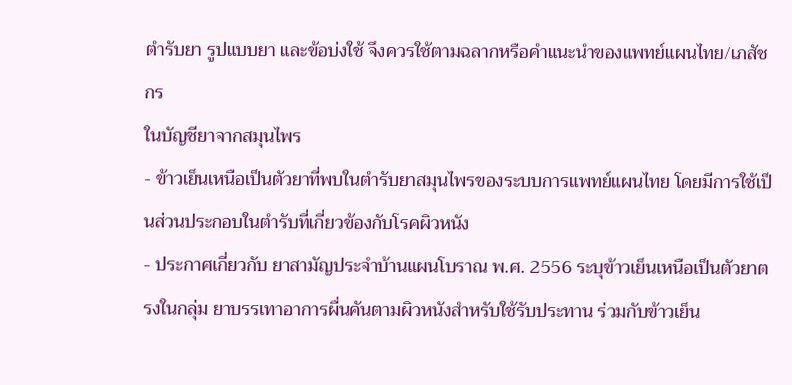ตำรับยา รูปแบบยา และข้อบ่งใช้ จึงควรใช้ตามฉลากหรือคำแนะนำของแพทย์แผนไทย/เภสัชกร
ในบัญชียาจากสมุนไพร
- ข้าวเย็นเหนือเป็นตัวยาที่พบในตำรับยาสมุนไพรของระบบการแพทย์แผนไทย โดยมีการใช้เป็นส่วนประกอบในตำรับที่เกี่ยวข้องกับโรคผิวหนัง
- ประกาศเกี่ยวกับ ยาสามัญประจำบ้านแผนโบราณ พ.ศ. 2556 ระบุข้าวเย็นเหนือเป็นตัวยาตรงในกลุ่ม ยาบรรเทาอาการผื่นคันตามผิวหนังสำหรับใช้รับประทาน ร่วมกับข้าวเย็น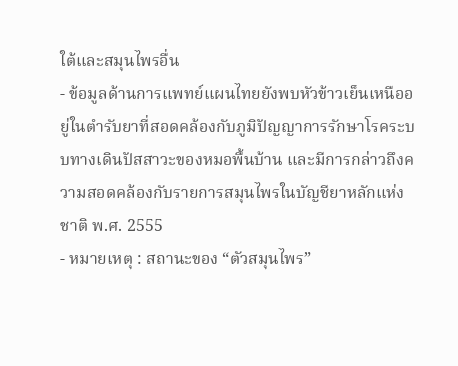ใต้และสมุนไพรอื่น
- ข้อมูลด้านการแพทย์แผนไทยยังพบหัวข้าวเย็นเหนืออยู่ในตำรับยาที่สอดคล้องกับภูมิปัญญาการรักษาโรคระบบทางเดินปัสสาวะของหมอพื้นบ้าน และมีการกล่าวถึงความสอดคล้องกับรายการสมุนไพรในบัญชียาหลักแห่งชาติ พ.ศ. 2555
- หมายเหตุ : สถานะของ “ตัวสมุนไพร”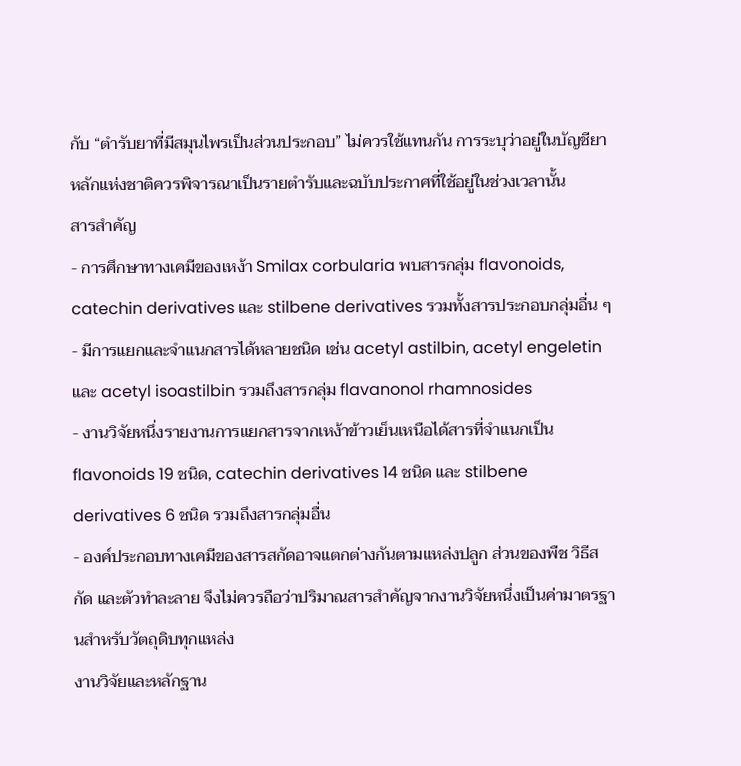กับ “ตำรับยาที่มีสมุนไพรเป็นส่วนประกอบ” ไม่ควรใช้แทนกัน การระบุว่าอยู่ในบัญชียาหลักแห่งชาติควรพิจารณาเป็นรายตำรับและฉบับประกาศที่ใช้อยู่ในช่วงเวลานั้น
สารสำคัญ
- การศึกษาทางเคมีของเหง้า Smilax corbularia พบสารกลุ่ม flavonoids, catechin derivatives และ stilbene derivatives รวมทั้งสารประกอบกลุ่มอื่น ๆ
- มีการแยกและจำแนกสารได้หลายชนิด เช่น acetyl astilbin, acetyl engeletin และ acetyl isoastilbin รวมถึงสารกลุ่ม flavanonol rhamnosides
- งานวิจัยหนึ่งรายงานการแยกสารจากเหง้าข้าวเย็นเหนือได้สารที่จำแนกเป็น flavonoids 19 ชนิด, catechin derivatives 14 ชนิด และ stilbene derivatives 6 ชนิด รวมถึงสารกลุ่มอื่น
- องค์ประกอบทางเคมีของสารสกัดอาจแตกต่างกันตามแหล่งปลูก ส่วนของพืช วิธีสกัด และตัวทำละลาย จึงไม่ควรถือว่าปริมาณสารสำคัญจากงานวิจัยหนึ่งเป็นค่ามาตรฐานสำหรับวัตถุดิบทุกแหล่ง
งานวิจัยและหลักฐาน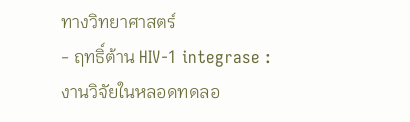ทางวิทยาศาสตร์
- ฤทธิ์ต้าน HIV-1 integrase : งานวิจัยในหลอดทดลอ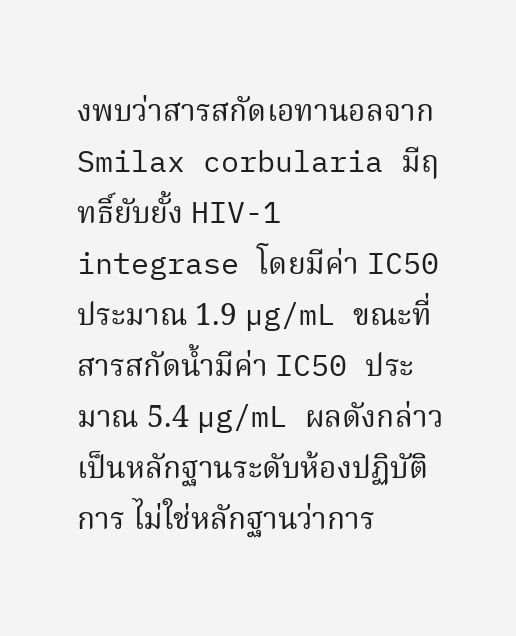งพบว่าสารสกัดเอทานอลจาก Smilax corbularia มีฤทธิ์ยับยั้ง HIV-1 integrase โดยมีค่า IC50 ประมาณ 1.9 µg/mL ขณะที่สารสกัดน้ำมีค่า IC50 ประมาณ 5.4 µg/mL ผลดังกล่าวเป็นหลักฐานระดับห้องปฏิบัติการ ไม่ใช่หลักฐานว่าการ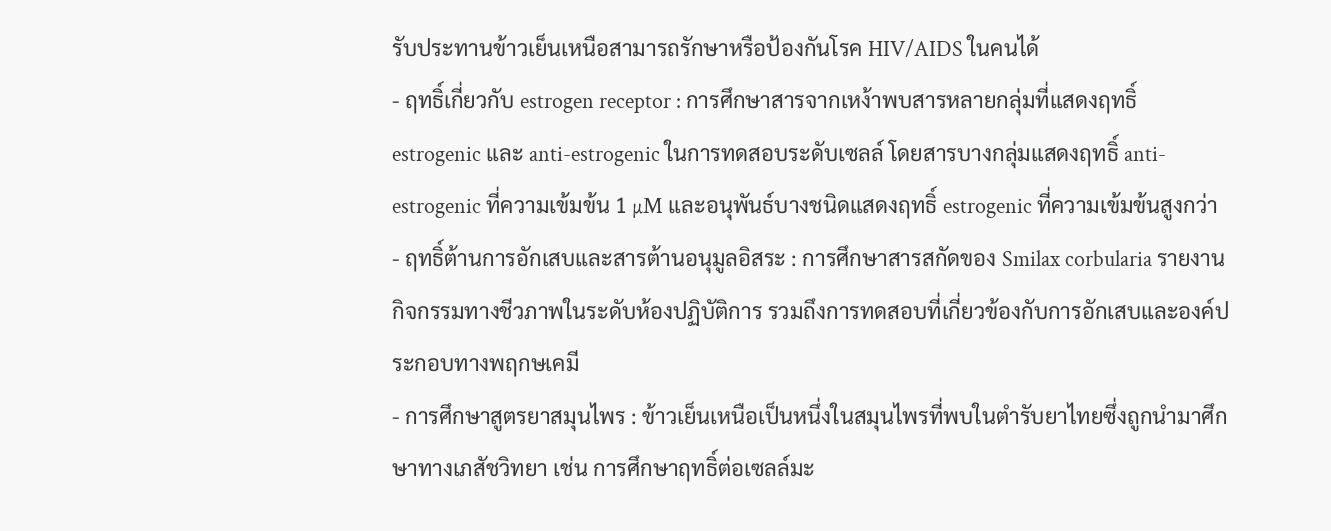รับประทานข้าวเย็นเหนือสามารถรักษาหรือป้องกันโรค HIV/AIDS ในคนได้
- ฤทธิ์เกี่ยวกับ estrogen receptor : การศึกษาสารจากเหง้าพบสารหลายกลุ่มที่แสดงฤทธิ์ estrogenic และ anti-estrogenic ในการทดสอบระดับเซลล์ โดยสารบางกลุ่มแสดงฤทธิ์ anti-estrogenic ที่ความเข้มข้น 1 µM และอนุพันธ์บางชนิดแสดงฤทธิ์ estrogenic ที่ความเข้มข้นสูงกว่า
- ฤทธิ์ต้านการอักเสบและสารต้านอนุมูลอิสระ : การศึกษาสารสกัดของ Smilax corbularia รายงานกิจกรรมทางชีวภาพในระดับห้องปฏิบัติการ รวมถึงการทดสอบที่เกี่ยวข้องกับการอักเสบและองค์ประกอบทางพฤกษเคมี
- การศึกษาสูตรยาสมุนไพร : ข้าวเย็นเหนือเป็นหนึ่งในสมุนไพรที่พบในตำรับยาไทยซึ่งถูกนำมาศึกษาทางเภสัชวิทยา เช่น การศึกษาฤทธิ์ต่อเซลล์มะ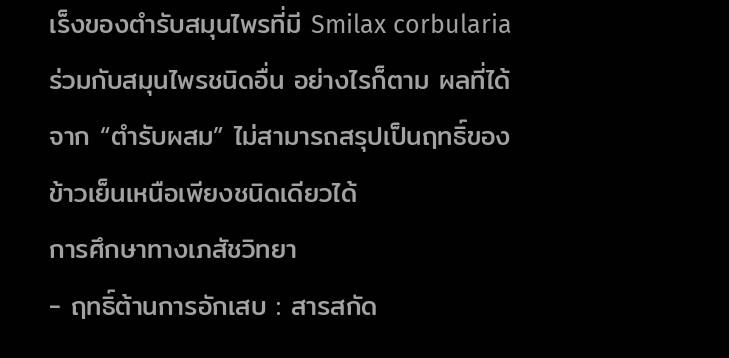เร็งของตำรับสมุนไพรที่มี Smilax corbularia ร่วมกับสมุนไพรชนิดอื่น อย่างไรก็ตาม ผลที่ได้จาก “ตำรับผสม” ไม่สามารถสรุปเป็นฤทธิ์ของข้าวเย็นเหนือเพียงชนิดเดียวได้
การศึกษาทางเภสัชวิทยา
- ฤทธิ์ต้านการอักเสบ : สารสกัด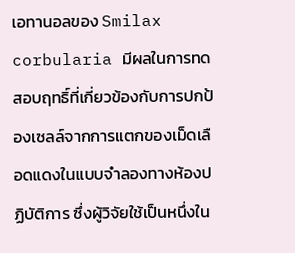เอทานอลของ Smilax corbularia มีผลในการทดสอบฤทธิ์ที่เกี่ยวข้องกับการปกป้องเซลล์จากการแตกของเม็ดเลือดแดงในแบบจำลองทางห้องปฏิบัติการ ซึ่งผู้วิจัยใช้เป็นหนึ่งใน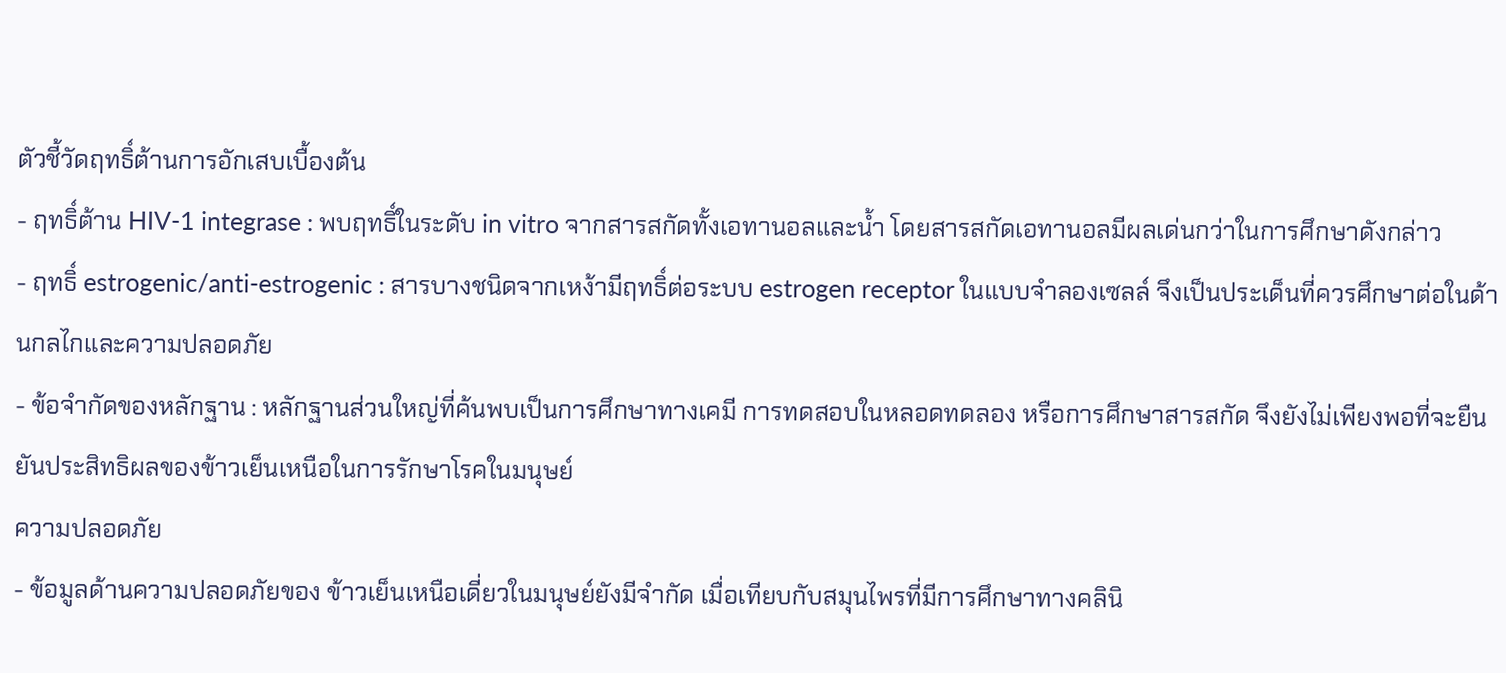ตัวชี้วัดฤทธิ์ต้านการอักเสบเบื้องต้น
- ฤทธิ์ต้าน HIV-1 integrase : พบฤทธิ์ในระดับ in vitro จากสารสกัดทั้งเอทานอลและน้ำ โดยสารสกัดเอทานอลมีผลเด่นกว่าในการศึกษาดังกล่าว
- ฤทธิ์ estrogenic/anti-estrogenic : สารบางชนิดจากเหง้ามีฤทธิ์ต่อระบบ estrogen receptor ในแบบจำลองเซลล์ จึงเป็นประเด็นที่ควรศึกษาต่อในด้านกลไกและความปลอดภัย
- ข้อจำกัดของหลักฐาน : หลักฐานส่วนใหญ่ที่ค้นพบเป็นการศึกษาทางเคมี การทดสอบในหลอดทดลอง หรือการศึกษาสารสกัด จึงยังไม่เพียงพอที่จะยืนยันประสิทธิผลของข้าวเย็นเหนือในการรักษาโรคในมนุษย์
ความปลอดภัย
- ข้อมูลด้านความปลอดภัยของ ข้าวเย็นเหนือเดี่ยวในมนุษย์ยังมีจำกัด เมื่อเทียบกับสมุนไพรที่มีการศึกษาทางคลินิ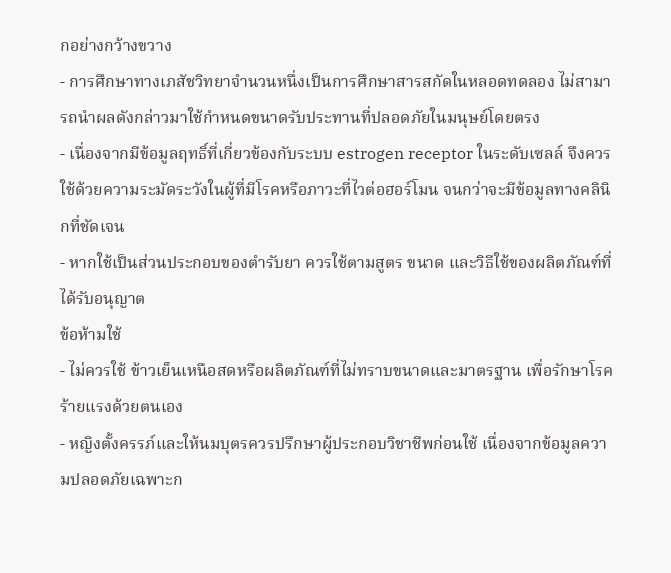กอย่างกว้างขวาง
- การศึกษาทางเภสัชวิทยาจำนวนหนึ่งเป็นการศึกษาสารสกัดในหลอดทดลอง ไม่สามารถนำผลดังกล่าวมาใช้กำหนดขนาดรับประทานที่ปลอดภัยในมนุษย์โดยตรง
- เนื่องจากมีข้อมูลฤทธิ์ที่เกี่ยวข้องกับระบบ estrogen receptor ในระดับเซลล์ จึงควรใช้ด้วยความระมัดระวังในผู้ที่มีโรคหรือภาวะที่ไวต่อฮอร์โมน จนกว่าจะมีข้อมูลทางคลินิกที่ชัดเจน
- หากใช้เป็นส่วนประกอบของตำรับยา ควรใช้ตามสูตร ขนาด และวิธีใช้ของผลิตภัณฑ์ที่ได้รับอนุญาต
ข้อห้ามใช้
- ไม่ควรใช้ ข้าวเย็นเหนือสดหรือผลิตภัณฑ์ที่ไม่ทราบขนาดและมาตรฐาน เพื่อรักษาโรคร้ายแรงด้วยตนเอง
- หญิงตั้งครรภ์และให้นมบุตรควรปรึกษาผู้ประกอบวิชาชีพก่อนใช้ เนื่องจากข้อมูลความปลอดภัยเฉพาะก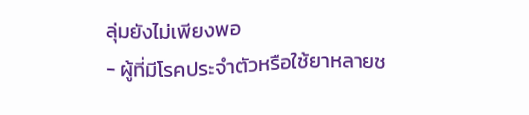ลุ่มยังไม่เพียงพอ
- ผู้ที่มีโรคประจำตัวหรือใช้ยาหลายช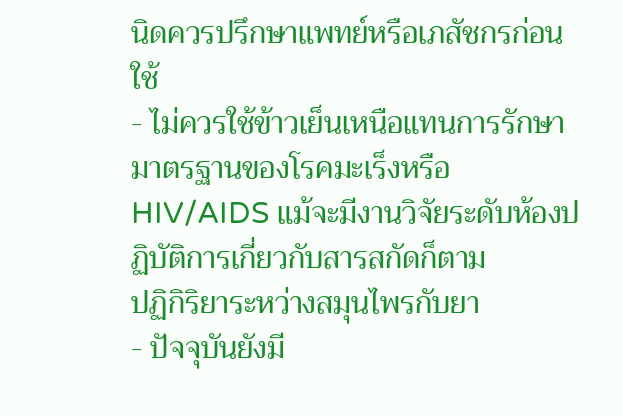นิดควรปรึกษาแพทย์หรือเภสัชกรก่อนใช้
- ไม่ควรใช้ข้าวเย็นเหนือแทนการรักษามาตรฐานของโรคมะเร็งหรือ HIV/AIDS แม้จะมีงานวิจัยระดับห้องปฏิบัติการเกี่ยวกับสารสกัดก็ตาม
ปฏิกิริยาระหว่างสมุนไพรกับยา
- ปัจจุบันยังมี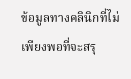ข้อมูลทางคลินิกที่ไม่เพียงพอที่จะสรุ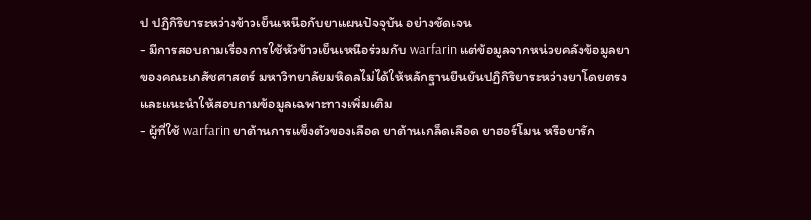ป ปฏิกิริยาระหว่างข้าวเย็นเหนือกับยาแผนปัจจุบัน อย่างชัดเจน
- มีการสอบถามเรื่องการใช้หัวข้าวเย็นเหนือร่วมกับ warfarin แต่ข้อมูลจากหน่วยคลังข้อมูลยาของคณะเภสัชศาสตร์ มหาวิทยาลัยมหิดลไม่ได้ให้หลักฐานยืนยันปฏิกิริยาระหว่างยาโดยตรง และแนะนำให้สอบถามข้อมูลเฉพาะทางเพิ่มเติม
- ผู้ที่ใช้ warfarin ยาต้านการแข็งตัวของเลือด ยาต้านเกล็ดเลือด ยาฮอร์โมน หรือยารัก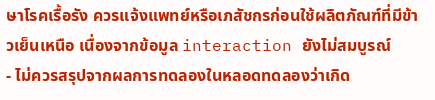ษาโรคเรื้อรัง ควรแจ้งแพทย์หรือเภสัชกรก่อนใช้ผลิตภัณฑ์ที่มีข้าวเย็นเหนือ เนื่องจากข้อมูล interaction ยังไม่สมบูรณ์
- ไม่ควรสรุปจากผลการทดลองในหลอดทดลองว่าเกิด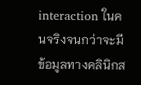interaction ในคนจริงจนกว่าจะมีข้อมูลทางคลินิกส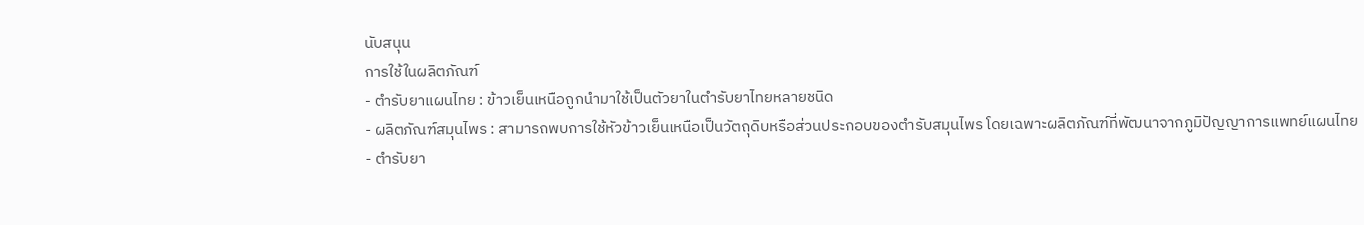นับสนุน
การใช้ในผลิตภัณฑ์
- ตำรับยาแผนไทย : ข้าวเย็นเหนือถูกนำมาใช้เป็นตัวยาในตำรับยาไทยหลายชนิด
- ผลิตภัณฑ์สมุนไพร : สามารถพบการใช้หัวข้าวเย็นเหนือเป็นวัตถุดิบหรือส่วนประกอบของตำรับสมุนไพร โดยเฉพาะผลิตภัณฑ์ที่พัฒนาจากภูมิปัญญาการแพทย์แผนไทย
- ตำรับยา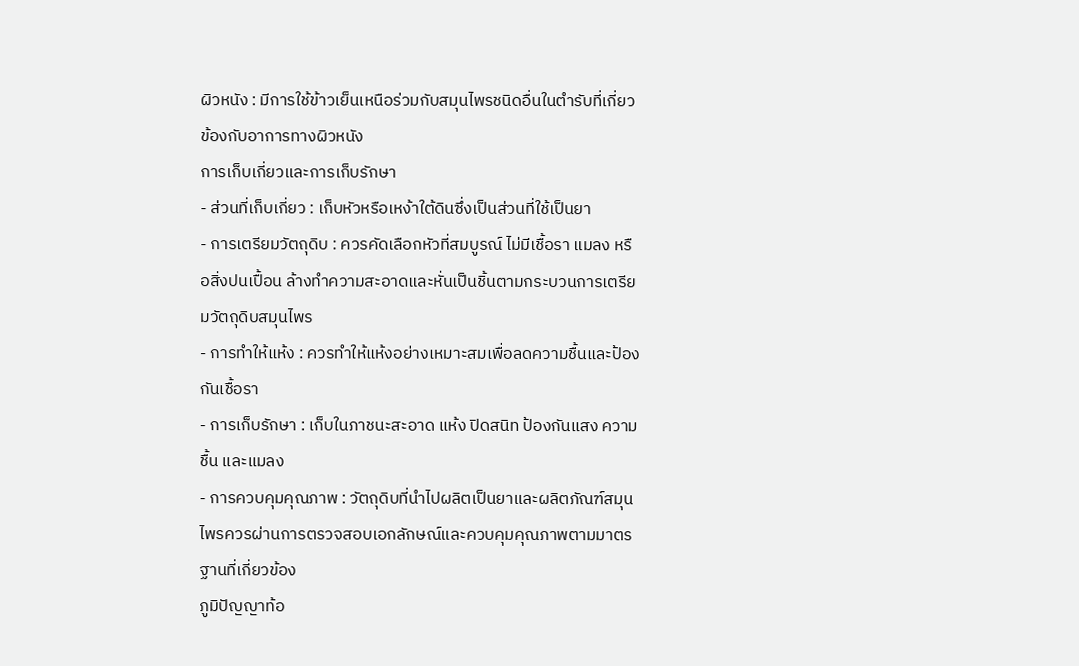ผิวหนัง : มีการใช้ข้าวเย็นเหนือร่วมกับสมุนไพรชนิดอื่นในตำรับที่เกี่ยวข้องกับอาการทางผิวหนัง
การเก็บเกี่ยวและการเก็บรักษา
- ส่วนที่เก็บเกี่ยว : เก็บหัวหรือเหง้าใต้ดินซึ่งเป็นส่วนที่ใช้เป็นยา
- การเตรียมวัตถุดิบ : ควรคัดเลือกหัวที่สมบูรณ์ ไม่มีเชื้อรา แมลง หรือสิ่งปนเปื้อน ล้างทำความสะอาดและหั่นเป็นชิ้นตามกระบวนการเตรียมวัตถุดิบสมุนไพร
- การทำให้แห้ง : ควรทำให้แห้งอย่างเหมาะสมเพื่อลดความชื้นและป้องกันเชื้อรา
- การเก็บรักษา : เก็บในภาชนะสะอาด แห้ง ปิดสนิท ป้องกันแสง ความชื้น และแมลง
- การควบคุมคุณภาพ : วัตถุดิบที่นำไปผลิตเป็นยาและผลิตภัณฑ์สมุนไพรควรผ่านการตรวจสอบเอกลักษณ์และควบคุมคุณภาพตามมาตรฐานที่เกี่ยวข้อง
ภูมิปัญญาท้อ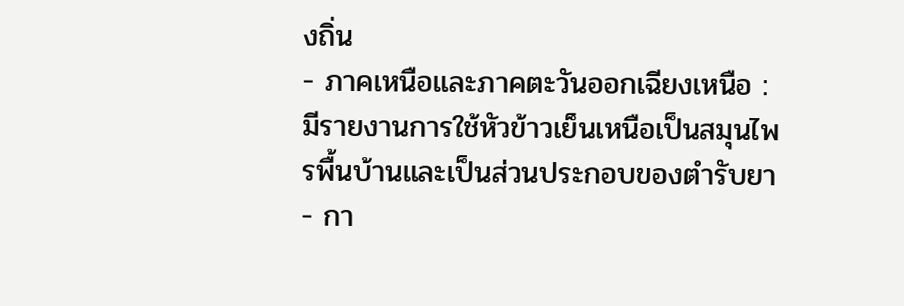งถิ่น
- ภาคเหนือและภาคตะวันออกเฉียงเหนือ : มีรายงานการใช้หัวข้าวเย็นเหนือเป็นสมุนไพรพื้นบ้านและเป็นส่วนประกอบของตำรับยา
- กา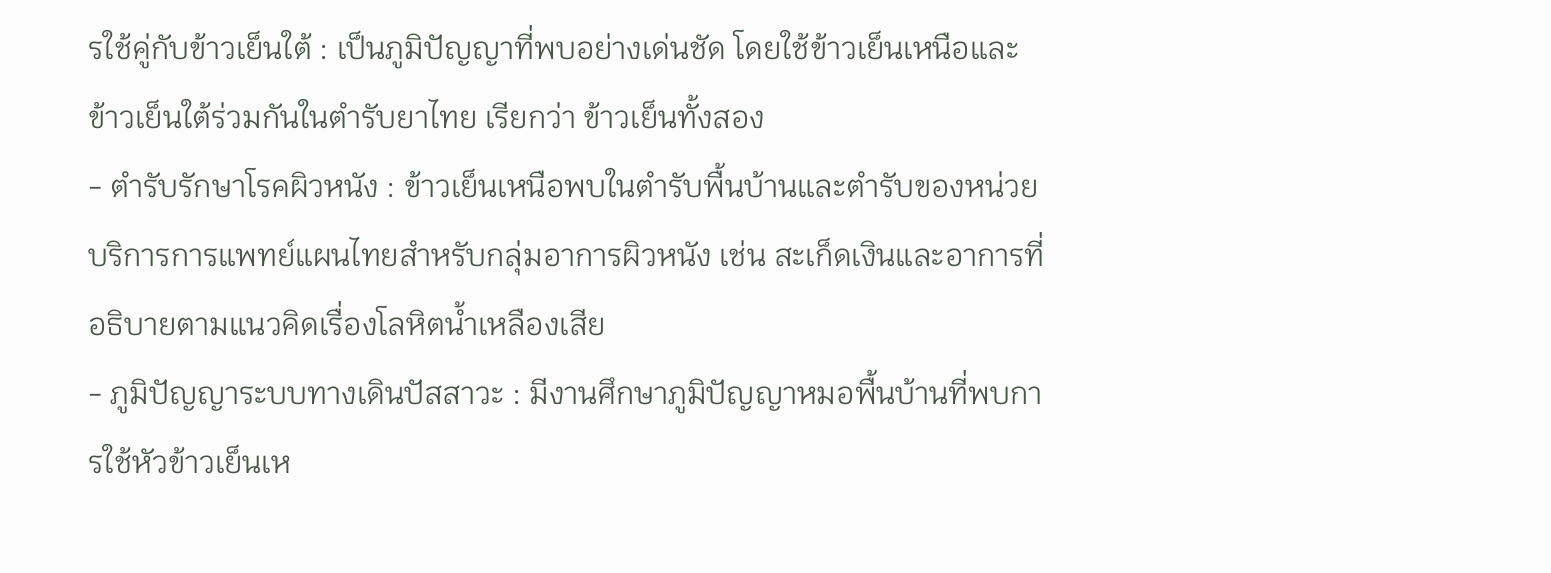รใช้คู่กับข้าวเย็นใต้ : เป็นภูมิปัญญาที่พบอย่างเด่นชัด โดยใช้ข้าวเย็นเหนือและข้าวเย็นใต้ร่วมกันในตำรับยาไทย เรียกว่า ข้าวเย็นทั้งสอง
- ตำรับรักษาโรคผิวหนัง : ข้าวเย็นเหนือพบในตำรับพื้นบ้านและตำรับของหน่วยบริการการแพทย์แผนไทยสำหรับกลุ่มอาการผิวหนัง เช่น สะเก็ดเงินและอาการที่อธิบายตามแนวคิดเรื่องโลหิตน้ำเหลืองเสีย
- ภูมิปัญญาระบบทางเดินปัสสาวะ : มีงานศึกษาภูมิปัญญาหมอพื้นบ้านที่พบการใช้หัวข้าวเย็นเห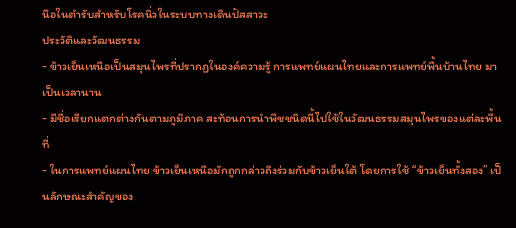นือในตำรับสำหรับโรคนิ่วในระบบทางเดินปัสสาวะ
ประวัติและวัฒนธรรม
- ข้าวเย็นเหนือเป็นสมุนไพรที่ปรากฏในองค์ความรู้ การแพทย์แผนไทยและการแพทย์พื้นบ้านไทย มาเป็นเวลานาน
- มีชื่อเรียกแตกต่างกันตามภูมิภาค สะท้อนการนำพืชชนิดนี้ไปใช้ในวัฒนธรรมสมุนไพรของแต่ละพื้นที่
- ในการแพทย์แผนไทย ข้าวเย็นเหนือมักถูกกล่าวถึงร่วมกับข้าวเย็นใต้ โดยการใช้ “ข้าวเย็นทั้งสอง” เป็นลักษณะสำคัญของ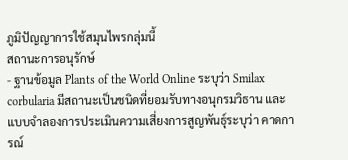ภูมิปัญญาการใช้สมุนไพรกลุ่มนี้
สถานะการอนุรักษ์
- ฐานข้อมูล Plants of the World Online ระบุว่า Smilax corbularia มีสถานะเป็นชนิดที่ยอมรับทางอนุกรมวิธาน และแบบจำลองการประเมินความเสี่ยงการสูญพันธุ์ระบุว่า คาดการณ์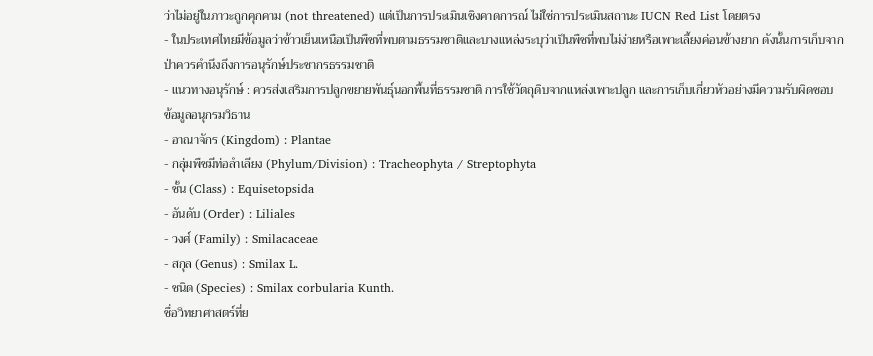ว่าไม่อยู่ในภาวะถูกคุกคาม (not threatened) แต่เป็นการประเมินเชิงคาดการณ์ ไม่ใช่การประเมินสถานะ IUCN Red List โดยตรง
- ในประเทศไทยมีข้อมูลว่าข้าวเย็นเหนือเป็นพืชที่พบตามธรรมชาติและบางแหล่งระบุว่าเป็นพืชที่พบไม่ง่ายหรือเพาะเลี้ยงค่อนข้างยาก ดังนั้นการเก็บจากป่าควรคำนึงถึงการอนุรักษ์ประชากรธรรมชาติ
- แนวทางอนุรักษ์ : ควรส่งเสริมการปลูกขยายพันธุ์นอกพื้นที่ธรรมชาติ การใช้วัตถุดิบจากแหล่งเพาะปลูก และการเก็บเกี่ยวหัวอย่างมีความรับผิดชอบ
ข้อมูลอนุกรมวิธาน
- อาณาจักร (Kingdom) : Plantae
- กลุ่มพืชมีท่อลำเลียง (Phylum/Division) : Tracheophyta / Streptophyta
- ชั้น (Class) : Equisetopsida
- อันดับ (Order) : Liliales
- วงศ์ (Family) : Smilacaceae
- สกุล (Genus) : Smilax L.
- ชนิด (Species) : Smilax corbularia Kunth.
ชื่อวิทยาศาสตร์ที่ย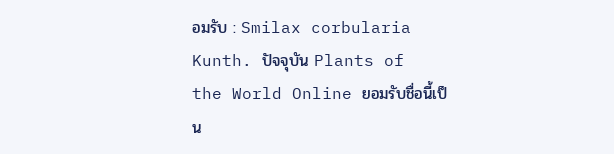อมรับ : Smilax corbularia Kunth. ปัจจุบัน Plants of the World Online ยอมรับชื่อนี้เป็น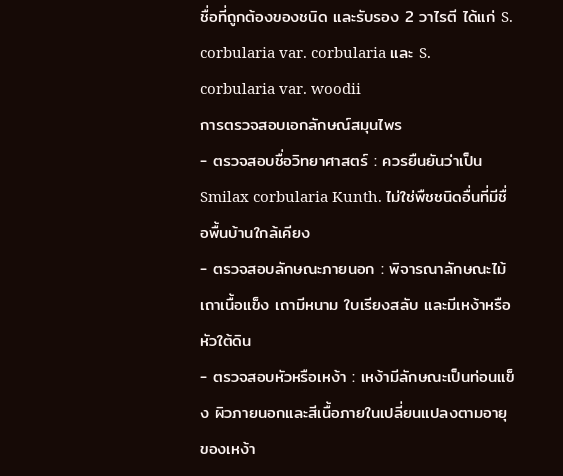ชื่อที่ถูกต้องของชนิด และรับรอง 2 วาไรตี ได้แก่ S. corbularia var. corbularia และ S. corbularia var. woodii
การตรวจสอบเอกลักษณ์สมุนไพร
- ตรวจสอบชื่อวิทยาศาสตร์ : ควรยืนยันว่าเป็น Smilax corbularia Kunth. ไม่ใช่พืชชนิดอื่นที่มีชื่อพื้นบ้านใกล้เคียง
- ตรวจสอบลักษณะภายนอก : พิจารณาลักษณะไม้เถาเนื้อแข็ง เถามีหนาม ใบเรียงสลับ และมีเหง้าหรือหัวใต้ดิน
- ตรวจสอบหัวหรือเหง้า : เหง้ามีลักษณะเป็นท่อนแข็ง ผิวภายนอกและสีเนื้อภายในเปลี่ยนแปลงตามอายุของเหง้า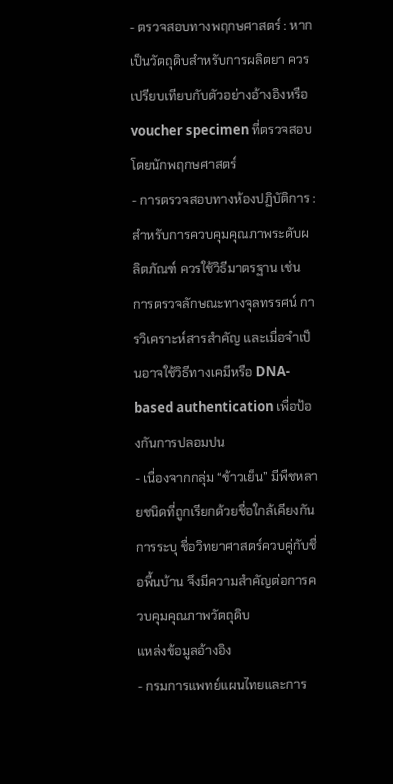- ตรวจสอบทางพฤกษศาสตร์ : หากเป็นวัตถุดิบสำหรับการผลิตยา ควรเปรียบเทียบกับตัวอย่างอ้างอิงหรือ voucher specimen ที่ตรวจสอบโดยนักพฤกษศาสตร์
- การตรวจสอบทางห้องปฏิบัติการ : สำหรับการควบคุมคุณภาพระดับผลิตภัณฑ์ ควรใช้วิธีมาตรฐาน เช่น การตรวจลักษณะทางจุลทรรศน์ การวิเคราะห์สารสำคัญ และเมื่อจำเป็นอาจใช้วิธีทางเคมีหรือ DNA-based authentication เพื่อป้องกันการปลอมปน
- เนื่องจากกลุ่ม “ข้าวเย็น” มีพืชหลายชนิดที่ถูกเรียกด้วยชื่อใกล้เคียงกัน การระบุ ชื่อวิทยาศาสตร์ควบคู่กับชื่อพื้นบ้าน จึงมีความสำคัญต่อการควบคุมคุณภาพวัตถุดิบ
แหล่งข้อมูลอ้างอิง
- กรมการแพทย์แผนไทยและการ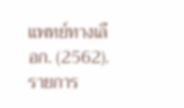แพทย์ทางเลือก. (2562). รายการ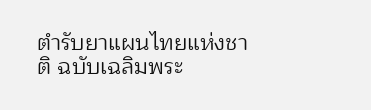ตำรับยาแผนไทยแห่งชาติ ฉบับเฉลิมพระ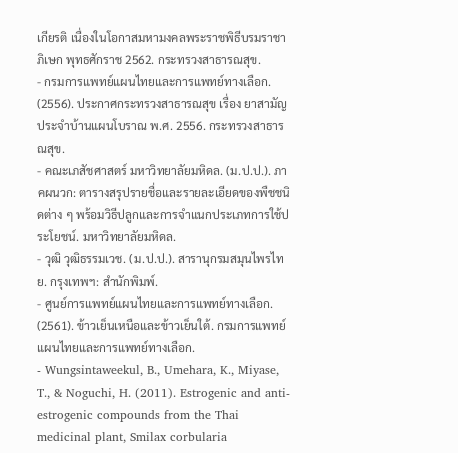เกียรติ เนื่องในโอกาสมหามงคลพระราชพิธีบรมราชาภิเษก พุทธศักราช 2562. กระทรวงสาธารณสุข.
- กรมการแพทย์แผนไทยและการแพทย์ทางเลือก. (2556). ประกาศกระทรวงสาธารณสุข เรื่อง ยาสามัญประจำบ้านแผนโบราณ พ.ศ. 2556. กระทรวงสาธารณสุข.
- คณะเภสัชศาสตร์ มหาวิทยาลัยมหิดล. (ม.ป.ป.). ภาคผนวก: ตารางสรุปรายชื่อและรายละเอียดของพืชชนิดต่าง ๆ พร้อมวิธีปลูกและการจำแนกประเภทการใช้ประโยชน์. มหาวิทยาลัยมหิดล.
- วุฒิ วุฒิธรรมเวช. (ม.ป.ป.). สารานุกรมสมุนไพรไทย. กรุงเทพฯ: สำนักพิมพ์.
- ศูนย์การแพทย์แผนไทยและการแพทย์ทางเลือก. (2561). ข้าวเย็นเหนือและข้าวเย็นใต้. กรมการแพทย์แผนไทยและการแพทย์ทางเลือก.
- Wungsintaweekul, B., Umehara, K., Miyase, T., & Noguchi, H. (2011). Estrogenic and anti-estrogenic compounds from the Thai medicinal plant, Smilax corbularia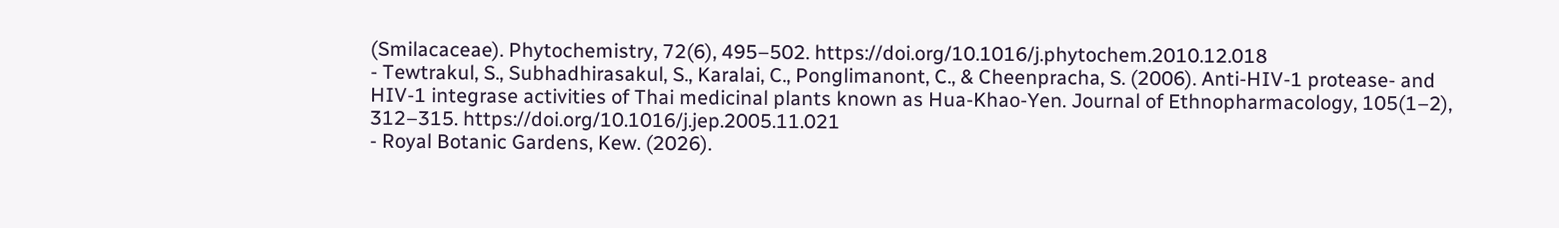(Smilacaceae). Phytochemistry, 72(6), 495–502. https://doi.org/10.1016/j.phytochem.2010.12.018
- Tewtrakul, S., Subhadhirasakul, S., Karalai, C., Ponglimanont, C., & Cheenpracha, S. (2006). Anti-HIV-1 protease- and HIV-1 integrase activities of Thai medicinal plants known as Hua-Khao-Yen. Journal of Ethnopharmacology, 105(1–2), 312–315. https://doi.org/10.1016/j.jep.2005.11.021
- Royal Botanic Gardens, Kew. (2026).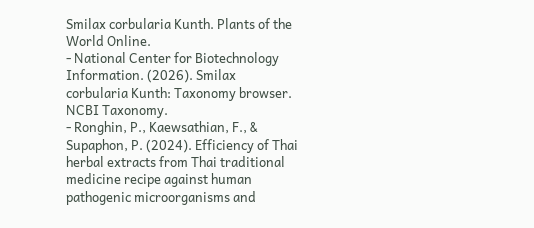Smilax corbularia Kunth. Plants of the World Online.
- National Center for Biotechnology Information. (2026). Smilax corbularia Kunth: Taxonomy browser. NCBI Taxonomy.
- Ronghin, P., Kaewsathian, F., & Supaphon, P. (2024). Efficiency of Thai herbal extracts from Thai traditional medicine recipe against human pathogenic microorganisms and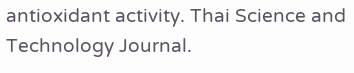antioxidant activity. Thai Science and Technology Journal.